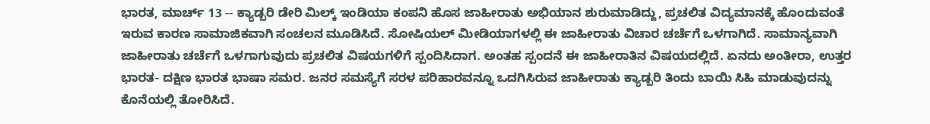ಭಾರತ, ಮಾರ್ಚ್ 13 -- ಕ್ಯಾಡ್ಬರಿ ಡೇರಿ ಮಿಲ್ಕ್ ಇಂಡಿಯಾ ಕಂಪನಿ ಹೊಸ ಜಾಹೀರಾತು ಅಭಿಯಾನ ಶುರುಮಾಡಿದ್ದು, ಪ್ರಚಲಿತ ವಿದ್ಯಮಾನಕ್ಕೆ ಹೊಂದುವಂತೆ ಇರುವ ಕಾರಣ ಸಾಮಾಜಿಕವಾಗಿ ಸಂಚಲನ ಮೂಡಿಸಿದೆ. ಸೋಷಿಯಲ್ ಮೀಡಿಯಾಗಳಲ್ಲಿ ಈ ಜಾಹೀರಾತು ವಿಚಾರ ಚರ್ಚೆಗೆ ಒಳಗಾಗಿದೆ. ಸಾಮಾನ್ಯವಾಗಿ ಜಾಹೀರಾತು ಚರ್ಚೆಗೆ ಒಳಗಾಗುವುದು ಪ್ರಚಲಿತ ವಿಷಯಗಳಿಗೆ ಸ್ಪಂದಿಸಿದಾಗ. ಅಂತಹ ಸ್ಪಂದನೆ ಈ ಜಾಹೀರಾತಿನ ವಿಷಯದಲ್ಲಿದೆ. ಏನದು ಅಂತೀರಾ, ಉತ್ತರ ಭಾರತ- ದಕ್ಷಿಣ ಭಾರತ ಭಾಷಾ ಸಮರ. ಜನರ ಸಮಸ್ಯೆಗೆ ಸರಳ ಪರಿಹಾರವನ್ನೂ ಒದಗಿಸಿರುವ ಜಾಹೀರಾತು ಕ್ಯಾಡ್ಬರಿ ತಿಂದು ಬಾಯಿ ಸಿಹಿ ಮಾಡುವುದನ್ನು ಕೊನೆಯಲ್ಲಿ ತೋರಿಸಿದೆ.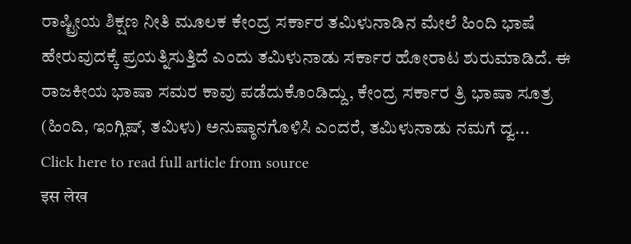ರಾಷ್ಟ್ರೀಯ ಶಿಕ್ಷಣ ನೀತಿ ಮೂಲಕ ಕೇಂದ್ರ ಸರ್ಕಾರ ತಮಿಳುನಾಡಿನ ಮೇಲೆ ಹಿಂದಿ ಭಾಷೆ ಹೇರುವುದಕ್ಕೆ ಪ್ರಯತ್ನಿಸುತ್ತಿದೆ ಎಂದು ತಮಿಳುನಾಡು ಸರ್ಕಾರ ಹೋರಾಟ ಶುರುಮಾಡಿದೆ. ಈ ರಾಜಕೀಯ ಭಾಷಾ ಸಮರ ಕಾವು ಪಡೆದುಕೊಂಡಿದ್ದು, ಕೇಂದ್ರ ಸರ್ಕಾರ ತ್ರಿ ಭಾಷಾ ಸೂತ್ರ (ಹಿಂದಿ, ಇಂಗ್ಲಿಷ್, ತಮಿಳು) ಅನುಷ್ಠಾನಗೊಳಿಸಿ ಎಂದರೆ, ತಮಿಳುನಾಡು ನಮಗೆ ದ್ವ...
Click here to read full article from source
इस लेख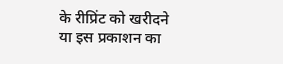के रीप्रिंट को खरीदने या इस प्रकाशन का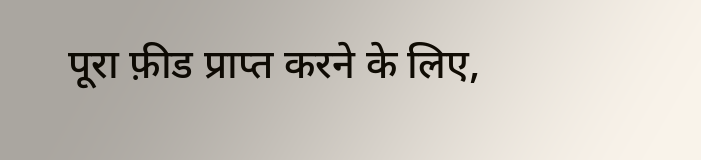पूरा फ़ीड प्राप्त करने के लिए,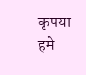कृपया
हमे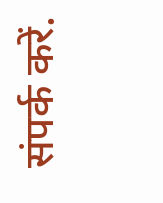संपर्क करें.